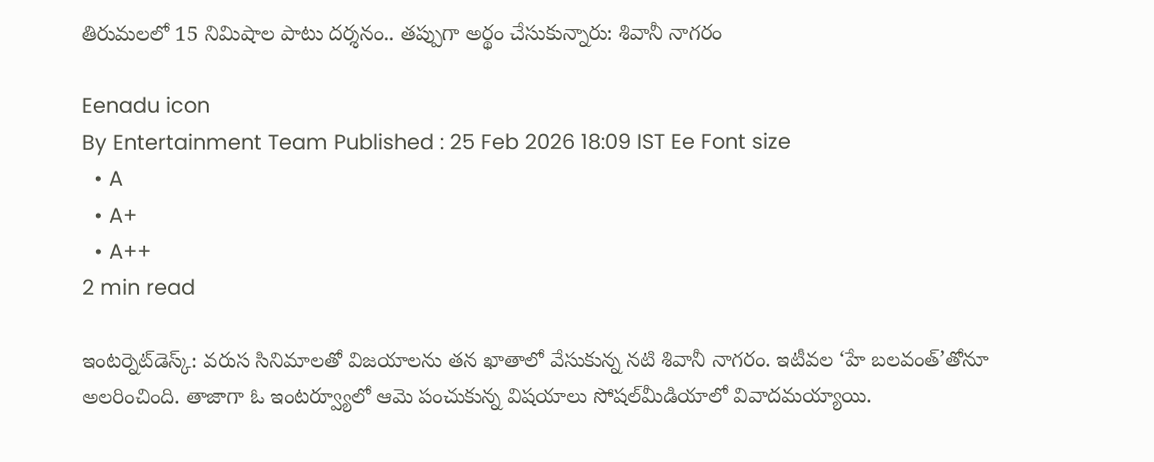తిరుమలలో 15 నిమిషాల పాటు దర్శనం.. తప్పుగా అర్థం చేసుకున్నారు: శివానీ నాగరం

Eenadu icon
By Entertainment Team Published : 25 Feb 2026 18:09 IST Ee Font size
  • A
  • A+
  • A++
2 min read

ఇంటర్నెట్‌డెస్క్‌: వరుస సినిమాలతో విజయాలను తన ఖాతాలో వేసుకున్న నటి శివానీ నాగరం. ఇటీవల ‘హే బలవంత్’తోనూ అలరించింది. తాజాగా ఓ ఇంటర్వ్యూలో ఆమె పంచుకున్న విషయాలు సోషల్‌మీడియాలో వివాదమయ్యాయి.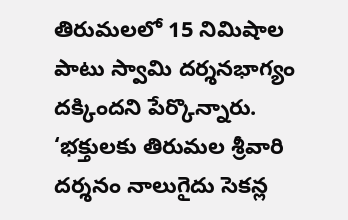తిరుమలలో 15 నిమిషాల పాటు స్వామి దర్శనభాగ్యం దక్కిందని పేర్కొన్నారు. ‘భక్తులకు తిరుమల శ్రీవారి దర్శనం నాలుగైదు సెకన్ల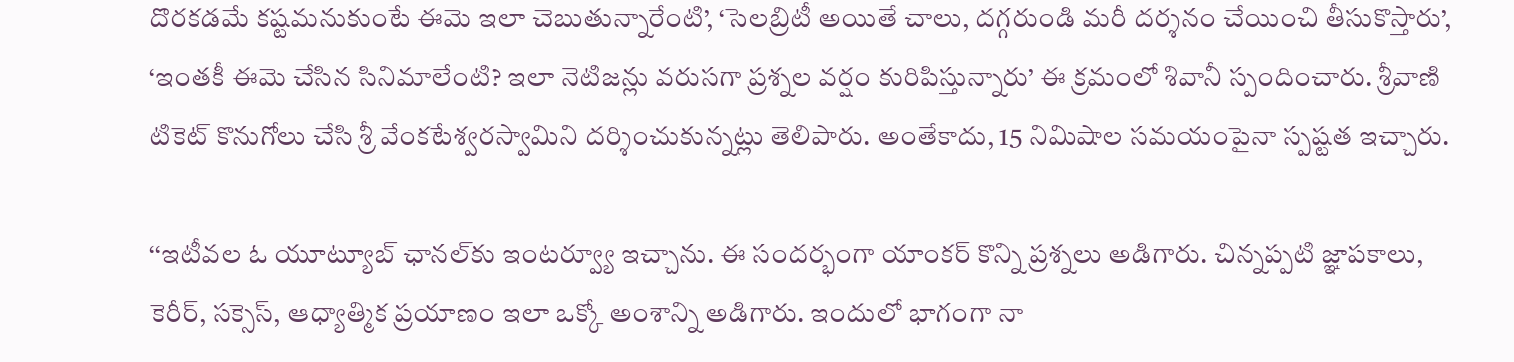దొరకడమే కష్టమనుకుంటే ఈమె ఇలా చెబుతున్నారేంటి’, ‘సెలబ్రిటీ అయితే చాలు, దగ్గరుండి మరీ దర్శనం చేయించి తీసుకొస్తారు’, ‘ఇంతకీ ఈమె చేసిన సినిమాలేంటి? ఇలా నెటిజన్లు వరుసగా ప్రశ్నల వర్షం కురిపిస్తున్నారు’ ఈ క్రమంలో శివానీ స్పందించారు. శ్రీవాణి టికెట్‌ కొనుగోలు చేసి శ్రీ వేంకటేశ్వరస్వామిని దర్శించుకున్నట్లు తెలిపారు. అంతేకాదు, 15 నిమిషాల సమయంపైనా స్పష్టత ఇచ్చారు.

‘‘ఇటీవల ఓ యూట్యూబ్‌ ఛానల్‌కు ఇంటర్వ్యూ ఇచ్చాను. ఈ సందర్భంగా యాంకర్‌ కొన్ని ప్రశ్నలు అడిగారు. చిన్నప్పటి జ్ఞాపకాలు,  కెరీర్‌, సక్సెస్‌, ఆధ్యాత్మిక ప్రయాణం ఇలా ఒక్కో అంశాన్ని అడిగారు. ఇందులో భాగంగా నా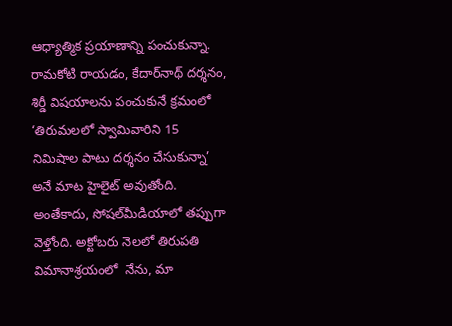ఆధ్యాత్మిక ప్రయాణాన్ని పంచుకున్నా. రామకోటి రాయడం, కేదార్‌నాథ్‌ దర్శనం, శిర్డీ విషయాలను పంచుకునే క్రమంలో  ‘తిరుమలలో స్వామివారిని 15 నిమిషాల పాటు దర్శనం చేసుకున్నా’ అనే మాట హైలైట్‌ అవుతోంది. అంతేకాదు, సోషల్‌మీడియాలో తప్పుగా వెళ్తోంది. అక్టోబరు నెలలో తిరుపతి విమానాశ్రయంలో  నేను, మా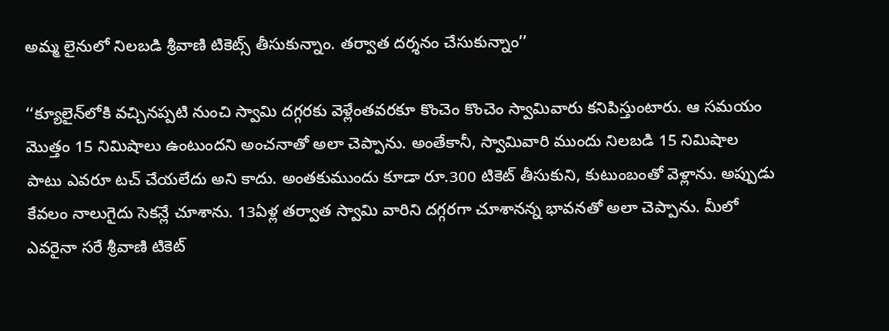అమ్మ లైనులో నిలబడి శ్రీవాణి టికెట్స్ తీసుకున్నాం. తర్వాత దర్శనం చేసుకున్నాం’’

‘‘క్యూలైన్‌లోకి వచ్చినప్పటి నుంచి స్వామి దగ్గరకు వెళ్లేంతవరకూ కొంచెం కొంచెం స్వామివారు కనిపిస్తుంటారు. ఆ సమయం మొత్తం 15 నిమిషాలు ఉంటుందని అంచనాతో అలా చెప్పాను. అంతేకానీ, స్వామివారి ముందు నిలబడి 15 నిమిషాల పాటు ఎవరూ టచ్ చేయలేదు అని కాదు. అంతకుముందు కూడా రూ.300 టికెట్‌ తీసుకుని, కుటుంబంతో వెళ్లాను. అప్పుడు కేవలం నాలుగైదు సెకన్లే చూశాను. 13ఏళ్ల తర్వాత స్వామి వారిని దగ్గరగా చూశానన్న భావనతో అలా చెప్పాను. మీలో ఎవరైనా సరే శ్రీవాణి టికెట్‌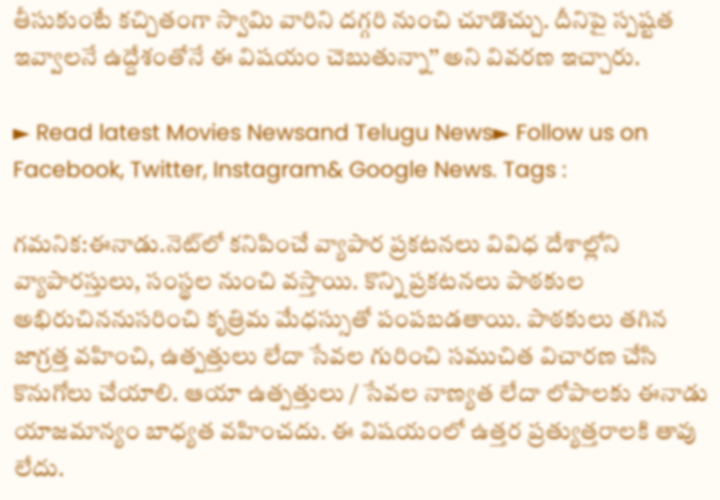తీసుకుంటే కచ్చితంగా స్వామి వారిని దగ్గరి నుంచి చూడొచ్చు. దీనిపై స్పష్టత ఇవ్వాలనే ఉద్దేశంతోనే ఈ విషయం చెబుతున్నా’’ అని వివరణ ఇచ్చారు.

► Read latest Movies Newsand Telugu News► Follow us on Facebook, Twitter, Instagram& Google News. Tags :

గమనిక:ఈనాడు.నెట్‌లో కనిపించే వ్యాపార ప్రకటనలు వివిధ దేశాల్లోని వ్యాపారస్తులు, సంస్థల నుంచి వస్తాయి. కొన్ని ప్రకటనలు పాఠకుల అభిరుచిననుసరించి కృత్రిమ మేధస్సుతో పంపబడతాయి. పాఠకులు తగిన జాగ్రత్త వహించి, ఉత్పత్తులు లేదా సేవల గురించి సముచిత విచారణ చేసి కొనుగోలు చేయాలి. ఆయా ఉత్పత్తులు / సేవల నాణ్యత లేదా లోపాలకు ఈనాడు యాజమాన్యం బాధ్యత వహించదు. ఈ విషయంలో ఉత్తర ప్రత్యుత్తరాలకి తావు లేదు.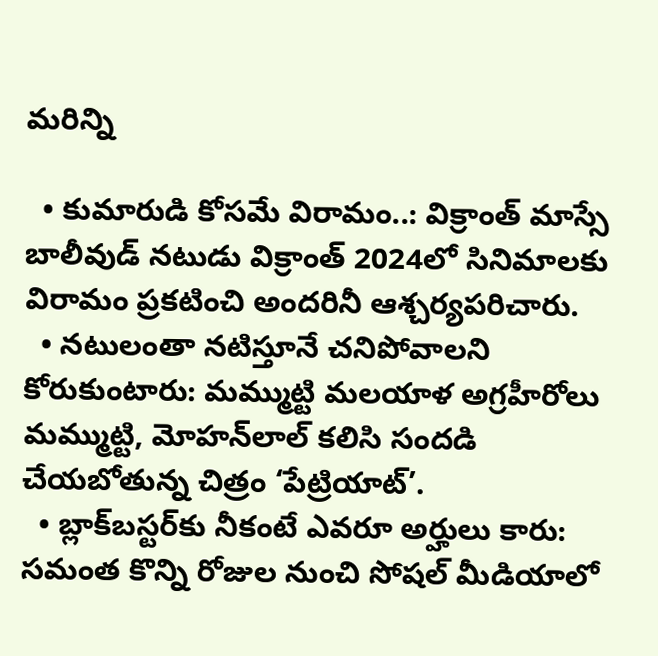మరిన్ని

  • కుమారుడి కోసమే విరామం..: విక్రాంత్‌ మాస్సే బాలీవుడ్‌ నటుడు విక్రాంత్‌ 2024లో సినిమాలకు విరామం ప్రకటించి అందరినీ ఆశ్చర్యపరిచారు.
  • నటులంతా నటిస్తూనే చనిపోవాలని కోరుకుంటారు: మమ్ముట్టి మలయాళ అగ్రహీరోలు మమ్ముట్టి, మోహన్‌లాల్‌ కలిసి సందడి చేయబోతున్న చిత్రం ‘పేట్రియాట్‌’.
  • బ్లాక్‌బస్టర్‌కు నీకంటే ఎవరూ అర్హులు కారు: సమంత కొన్ని రోజుల నుంచి సోషల్‌ మీడియాలో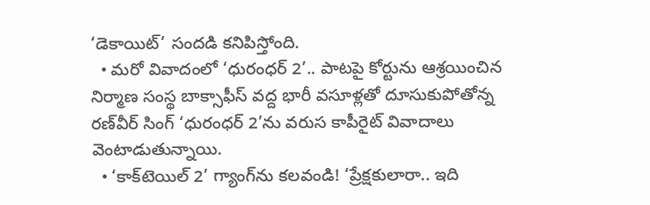‘డెకాయిట్‌’ సందడి కనిపిస్తోంది.
  • మరో వివాదంలో ‘ధురంధర్ 2’.. పాటపై కోర్టును ఆశ్రయించిన నిర్మాణ సంస్థ బాక్సాఫీస్ వద్ద భారీ వసూళ్లతో దూసుకుపోతోన్న రణ్‌వీర్ సింగ్ ‘ధురంధర్ 2’ను వరుస కాపీరైట్‌ వివాదాలు వెంటాడుతున్నాయి.
  • ‘కాక్‌టెయిల్‌ 2’ గ్యాంగ్‌ను కలవండి! ‘ప్రేక్షకులారా.. ఇది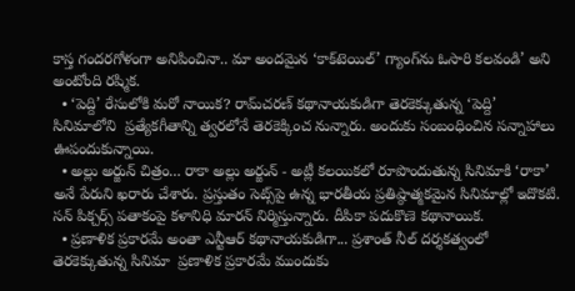కాస్త గందరగోళంగా అనిపించినా.. మా అందమైన ‘కాక్‌టెయిల్‌’ గ్యాంగ్‌ను ఓసారి కలవండి’ అని అంటోంది రష్మిక.
  • ‘పెద్ది’ రేసులోకి మరో నాయిక? రామ్‌చరణ్‌ కథానాయకుడిగా తెరకెక్కుతున్న ‘పెద్ది’ సినిమాలోని  ప్రత్యేకగీతాన్ని త్వరలోనే తెరకెక్కించ నున్నారు. అందుకు సంబంధించిన సన్నాహాలు ఊపందుకున్నాయి.
  • అల్లు అర్జున్‌ చిత్రం... రాకా అల్లు అర్జున్‌ - అట్లీ కలయికలో రూపొందుతున్న సినిమాకి ‘రాకా’ అనే పేరుని ఖరారు చేశారు. ప్రస్తుతం సెట్స్‌పై ఉన్న భారతీయ ప్రతిష్ఠాత్మకమైన సినిమాల్లో ఇదొకటి. సన్‌ పిక్చర్స్‌ పతాకంపై కళానిధి మారన్‌ నిర్మిస్తున్నారు. దీపికా పదుకొణె కథానాయిక.
  • ప్రణాళిక ప్రకారమే అంతా ఎన్టీఆర్‌ కథానాయకుడిగా... ప్రశాంత్‌ నీల్‌ దర్శకత్వంలో తెరకెక్కుతున్న సినిమా  ప్రణాళిక ప్రకారమే ముందుకు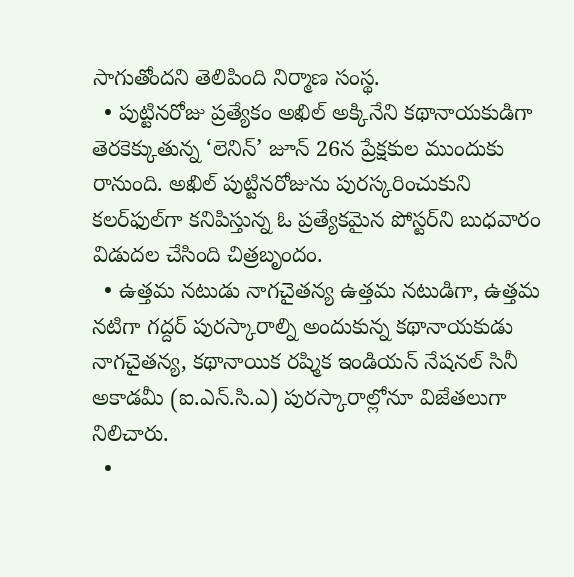సాగుతోందని తెలిపింది నిర్మాణ సంస్థ.
  • పుట్టినరోజు ప్రత్యేకం అఖిల్‌ అక్కినేని కథానాయకుడిగా తెరకెక్కుతున్న ‘లెనిన్‌’ జూన్‌ 26న ప్రేక్షకుల ముందుకు రానుంది. అఖిల్‌ పుట్టినరోజును పురస్కరించుకుని కలర్‌ఫుల్‌గా కనిపిస్తున్న ఓ ప్రత్యేకమైన పోస్టర్‌ని బుధవారం విడుదల చేసింది చిత్రబృందం.
  • ఉత్తమ నటుడు నాగచైతన్య ఉత్తమ నటుడిగా, ఉత్తమ నటిగా గద్దర్‌ పురస్కారాల్ని అందుకున్న కథానాయకుడు నాగచైతన్య, కథానాయిక రష్మిక ఇండియన్‌ నేషనల్‌ సినీ అకాడమీ (ఐ.ఎన్‌.సి.ఎ) పురస్కారాల్లోనూ విజేతలుగా నిలిచారు.
  •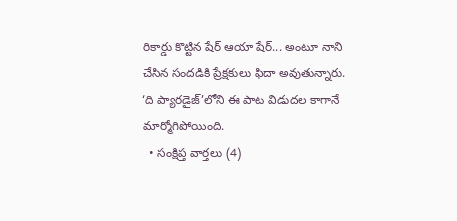రికార్డు కొట్టిన షేర్‌ ఆయా షేర్‌... అంటూ నాని చేసిన సందడికి ప్రేక్షకులు ఫిదా అవుతున్నారు. ‘ది ప్యారడైజ్‌’లోని ఈ పాట విడుదల కాగానే మార్మోగిపోయింది.
  • సంక్షిప్త వార్తలు (4)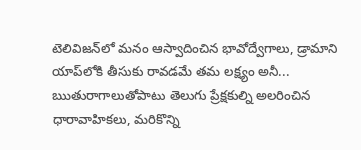టెలివిజన్‌లో మనం ఆస్వాదించిన భావోద్వేగాలు, డ్రామాని యాప్‌లోకి తీసుకు రావడమే తమ లక్ష్యం అనీ... ఋతురాగాలుతోపాటు తెలుగు ప్రేక్షకుల్ని అలరించిన ధారావాహికలు, మరికొన్ని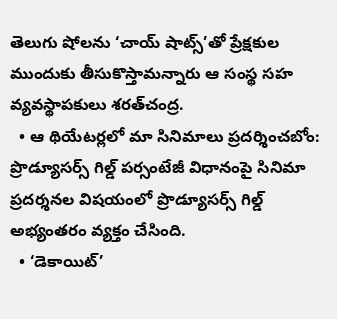తెలుగు షోలను ‘చాయ్‌ షాట్స్‌’తో ప్రేక్షకుల ముందుకు తీసుకొస్తామన్నారు ఆ సంస్థ సహ వ్యవస్థాపకులు శరత్‌చంద్ర.
  • ఆ థియేటర్లలో మా సినిమాలు ప్రదర్శించబోం: ప్రొడ్యూసర్స్‌ గిల్డ్‌ పర్సంటేజీ విధానంపై సినిమా ప్రదర్శనల విషయంలో ప్రొడ్యూసర్స్‌ గిల్డ్‌ అభ్యంతరం వ్యక్తం చేసింది.
  • ‘డెకాయిట్‌’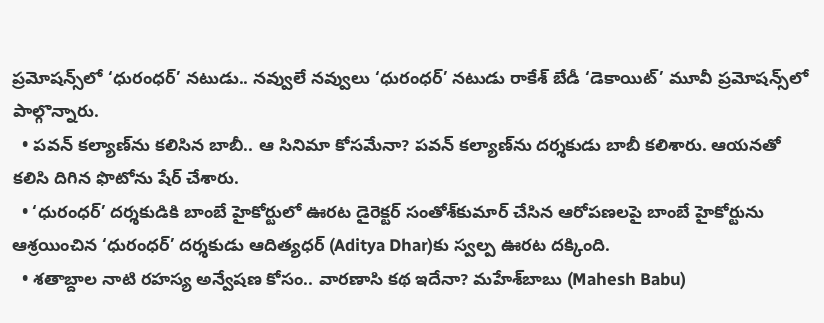ప్రమోషన్స్‌లో ‘ధురంధర్‌’ నటుడు.. నవ్వులే నవ్వులు ‘ధురంధర్‌’ నటుడు రాకేశ్‌ బేడీ ‘డెకాయిట్‌’ మూవీ ప్రమోషన్స్‌లో పాల్గొన్నారు.
  • పవన్‌ కల్యాణ్‌ను కలిసిన బాబీ.. ఆ సినిమా కోసమేనా? పవన్‌ కల్యాణ్‌ను దర్శకుడు బాబీ కలిశారు. ఆయనతో కలిసి దిగిన ఫొటోను షేర్‌ చేశారు.
  • ‘ధురంధర్‌’ దర్శకుడికి బాంబే హైకోర్టులో ఊరట డైరెక్టర్‌ సంతోశ్‌కుమార్‌ చేసిన ఆరోపణలపై బాంబే హైకోర్టును ఆశ్రయించిన ‘ధురంధర్‌’ దర్శకుడు ఆదిత్యధర్‌ (Aditya Dhar)కు స్వల్ప ఊరట దక్కింది.
  • శతాబ్దాల నాటి రహస్య అన్వేషణ కోసం.. వారణాసి కథ ఇదేనా? మహేశ్‌బాబు (Mahesh Babu)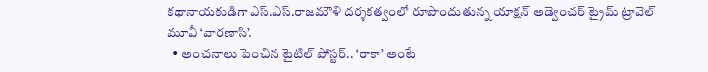కథానాయకుడిగా ఎస్‌.ఎస్‌.రాజమౌళి దర్శకత్వంలో రూపొందుతున్న యాక్షన్‌ అడ్వెంచర్‌ ట్రైమ్‌ ట్రావెల్‌ మూవీ ‘వారణాసి’.
  • అంచనాలు పెంచిన టైటిల్‌ పోస్టర్‌.. ‘రాకా’ అంటే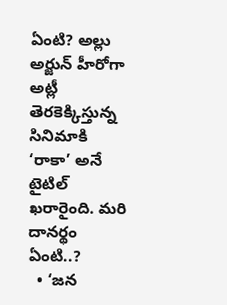ఏంటి? అల్లు అర్జున్‌ హీరోగా అట్లీ తెరకెక్కిస్తున్న సినిమాకి ‘రాకా’ అనే టైటిల్‌ ఖరారైంది. మరి దానర్థం ఏంటి..?
  • ‘జన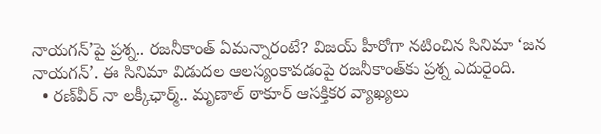నాయగన్‌’పై ప్రశ్న.. రజనీకాంత్‌ ఏమన్నారంటే? విజయ్‌ హీరోగా నటించిన సినిమా ‘జన నాయగన్‌’. ఈ సినిమా విడుదల ఆలస్యంకావడంపై రజనీకాంత్‌కు ప్రశ్న ఎదురైంది.
  • రణ్‌వీర్‌ నా లక్కీఛార్మ్‌.. మృణాల్‌ ఠాకూర్‌ ఆసక్తికర వ్యాఖ్యలు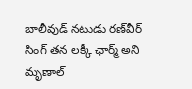బాలీవుడ్‌ నటుడు రణ్‌వీర్‌ సింగ్‌ తన లక్కీ ఛార్మ్‌ అని మృణాల్‌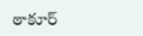ఠాకూర్‌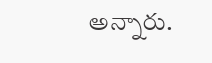అన్నారు.